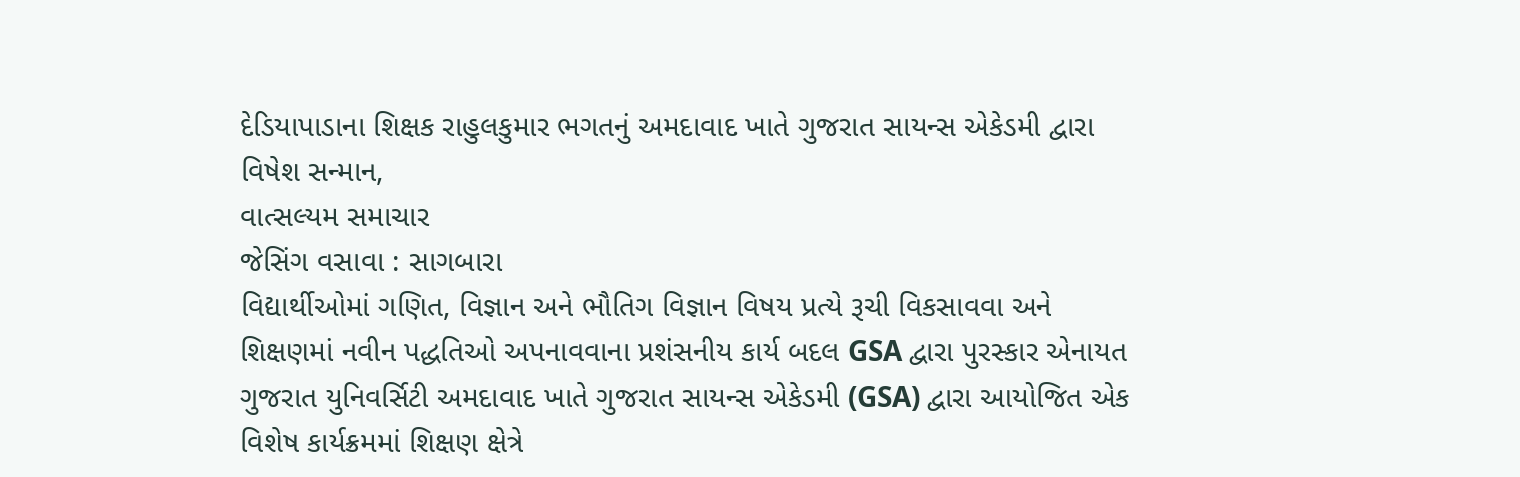દેડિયાપાડાના શિક્ષક રાહુલકુમાર ભગતનું અમદાવાદ ખાતે ગુજરાત સાયન્સ એકેડમી દ્વારા વિષેશ સન્માન,
વાત્સલ્યમ સમાચાર
જેસિંગ વસાવા : સાગબારા
વિદ્યાર્થીઓમાં ગણિત, વિજ્ઞાન અને ભૌતિગ વિજ્ઞાન વિષય પ્રત્યે રૂચી વિકસાવવા અને શિક્ષણમાં નવીન પદ્ધતિઓ અપનાવવાના પ્રશંસનીય કાર્ય બદલ GSA દ્વારા પુરસ્કાર એનાયત
ગુજરાત યુનિવર્સિટી અમદાવાદ ખાતે ગુજરાત સાયન્સ એકેડમી (GSA) દ્વારા આયોજિત એક વિશેષ કાર્યક્રમમાં શિક્ષણ ક્ષેત્રે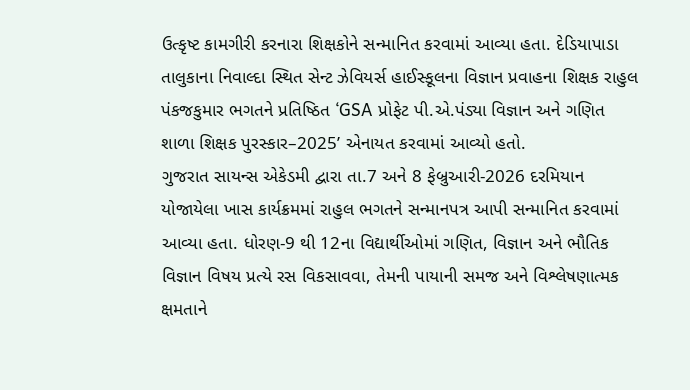ઉત્કૃષ્ટ કામગીરી કરનારા શિક્ષકોને સન્માનિત કરવામાં આવ્યા હતા. દેડિયાપાડા તાલુકાના નિવાલ્દા સ્થિત સેન્ટ ઝેવિયર્સ હાઈસ્કૂલના વિજ્ઞાન પ્રવાહના શિક્ષક રાહુલ પંકજકુમાર ભગતને પ્રતિષ્ઠિત ‘GSA પ્રોફેટ પી.એ.પંડ્યા વિજ્ઞાન અને ગણિત શાળા શિક્ષક પુરસ્કાર–2025’ એનાયત કરવામાં આવ્યો હતો.
ગુજરાત સાયન્સ એકેડમી દ્વારા તા.7 અને 8 ફેબ્રુઆરી-2026 દરમિયાન યોજાયેલા ખાસ કાર્યક્રમમાં રાહુલ ભગતને સન્માનપત્ર આપી સન્માનિત કરવામાં આવ્યા હતા. ધોરણ-9 થી 12ના વિદ્યાર્થીઓમાં ગણિત, વિજ્ઞાન અને ભૌતિક વિજ્ઞાન વિષય પ્રત્યે રસ વિકસાવવા, તેમની પાયાની સમજ અને વિશ્લેષણાત્મક ક્ષમતાને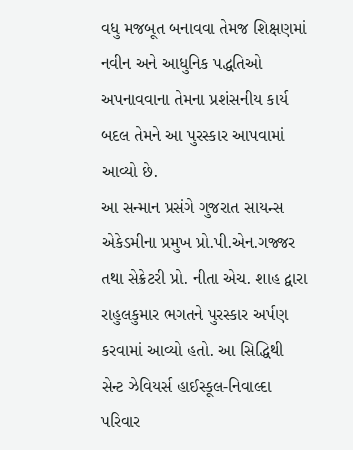વધુ મજબૂત બનાવવા તેમજ શિક્ષણમાં નવીન અને આધુનિક પદ્ધતિઓ અપનાવવાના તેમના પ્રશંસનીય કાર્ય બદલ તેમને આ પુરસ્કાર આપવામાં આવ્યો છે.
આ સન્માન પ્રસંગે ગુજરાત સાયન્સ એકેડમીના પ્રમુખ પ્રો.પી.એન.ગજ્જર તથા સેક્રેટરી પ્રો. નીતા એચ. શાહ દ્વારા રાહુલકુમાર ભગતને પુરસ્કાર અર્પણ કરવામાં આવ્યો હતો. આ સિદ્ધિથી સેન્ટ ઝેવિયર્સ હાઈસ્કૂલ-નિવાલ્દા પરિવાર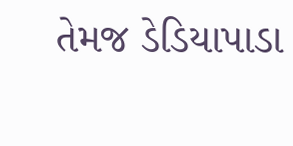તેમજ ડેડિયાપાડા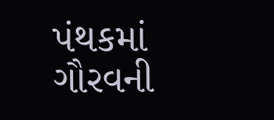પંથકમાં ગૌરવની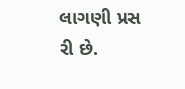લાગણી પ્રસ
રી છે.